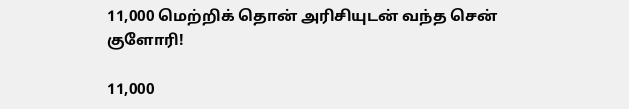11,000 மெற்றிக் தொன் அரிசியுடன் வந்த சென் குளோரி!

11,000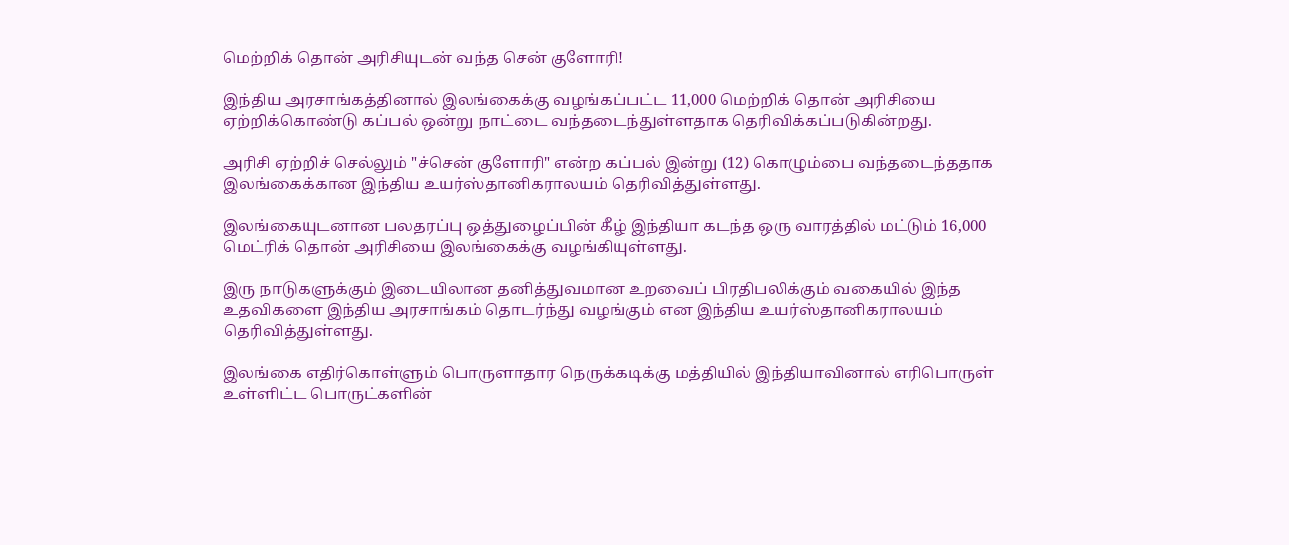மெற்றிக் தொன் அரிசியுடன் வந்த சென் குளோரி!

இந்திய அரசாங்கத்தினால் இலங்கைக்கு வழங்கப்பட்ட 11,000 மெற்றிக் தொன் அரிசியை ஏற்றிக்கொண்டு கப்பல் ஒன்று நாட்டை வந்தடைந்துள்ளதாக தெரிவிக்கப்படுகின்றது.

அரிசி ஏற்றிச் செல்லும் "ச்சென் குளோரி" என்ற கப்பல் இன்று (12) கொழும்பை வந்தடைந்ததாக இலங்கைக்கான இந்திய உயர்ஸ்தானிகராலயம் தெரிவித்துள்ளது.

இலங்கையுடனான பலதரப்பு ஒத்துழைப்பின் கீழ் இந்தியா கடந்த ஒரு வாரத்தில் மட்டும் 16,000 மெட்ரிக் தொன் அரிசியை இலங்கைக்கு வழங்கியுள்ளது.

இரு நாடுகளுக்கும் இடையிலான தனித்துவமான உறவைப் பிரதிபலிக்கும் வகையில் இந்த உதவிகளை இந்திய அரசாங்கம் தொடர்ந்து வழங்கும் என இந்திய உயர்ஸ்தானிகராலயம் தெரிவித்துள்ளது.

இலங்கை எதிர்கொள்ளும் பொருளாதார நெருக்கடிக்கு மத்தியில் இந்தியாவினால் எரிபொருள் உள்ளிட்ட பொருட்களின்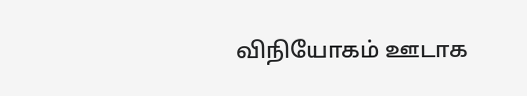விநியோகம் ஊடாக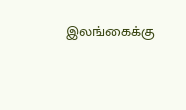இலங்கைக்கு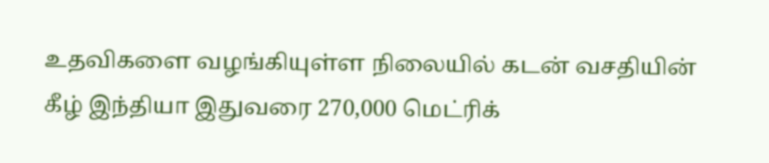உதவிகளை வழங்கியுள்ள நிலையில் கடன் வசதியின் கீழ் இந்தியா இதுவரை 270,000 மெட்ரிக்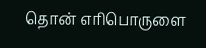தொன் எரிபொருளை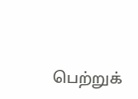பெற்றுக்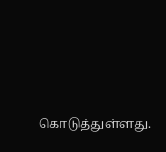கொடுத்துள்ளது.